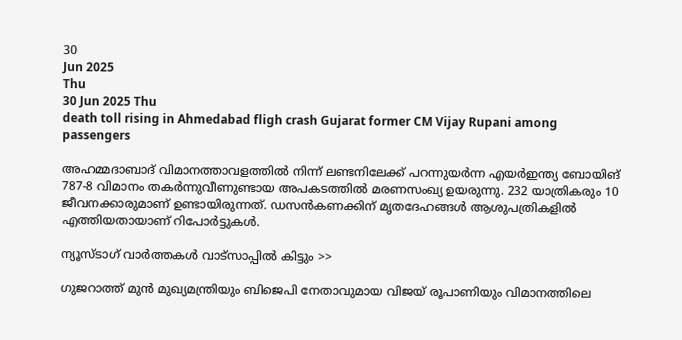30
Jun 2025
Thu
30 Jun 2025 Thu
death toll rising in Ahmedabad fligh crash Gujarat former CM Vijay Rupani among passengers

അഹമ്മദാബാദ് വിമാനത്താവളത്തില്‍ നിന്ന് ലണ്ടനിലേക്ക് പറന്നുയര്‍ന്ന എയര്‍ഇന്ത്യ ബോയിങ് 787-8 വിമാനം തകര്‍ന്നുവീണുണ്ടായ അപകടത്തില്‍ മരണസംഖ്യ ഉയരുന്നു. 232 യാത്രികരും 10 ജീവനക്കാരുമാണ് ഉണ്ടായിരുന്നത്. ഡസന്‍കണക്കിന് മൃതദേഹങ്ങള്‍ ആശുപത്രികളില്‍ എത്തിയതായാണ് റിപോര്‍ട്ടുകള്‍.

ന്യൂസ്ടാഗ് വാര്‍ത്തകള്‍ വാട്‌സാപ്പില്‍ കിട്ടും >>

ഗുജറാത്ത് മുന്‍ മുഖ്യമന്ത്രിയും ബിജെപി നേതാവുമായ വിജയ് രൂപാണിയും വിമാനത്തിലെ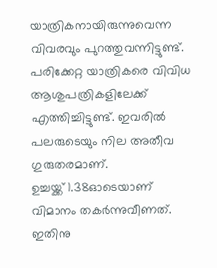യാത്രികനായിരുന്നുവെന്ന വിവരവും പുറത്തുവന്നിട്ടുണ്ട്. പരിക്കേറ്റ യാത്രികരെ വിവിധ ആശുപത്രികളിലേക്ക് എത്തിച്ചിട്ടുണ്ട്. ഇവരില്‍ പലരുടെയും നില അതീവ ഗുരുതരമാണ്.
ഉച്ചയ്ക്ക് 1.38ഓടെയാണ് വിമാനം തകര്‍ന്നുവീണത്. ഇതിനു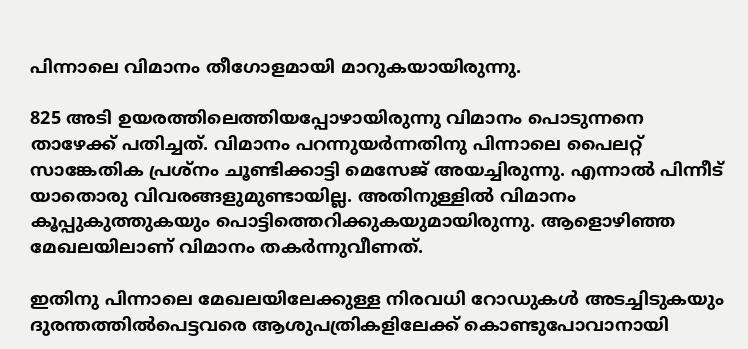പിന്നാലെ വിമാനം തീഗോളമായി മാറുകയായിരുന്നു.

825 അടി ഉയരത്തിലെത്തിയപ്പോഴായിരുന്നു വിമാനം പൊടുന്നനെ താഴേക്ക് പതിച്ചത്. വിമാനം പറന്നുയര്‍ന്നതിനു പിന്നാലെ പൈലറ്റ് സാങ്കേതിക പ്രശ്‌നം ചൂണ്ടിക്കാട്ടി മെസേജ് അയച്ചിരുന്നു. എന്നാല്‍ പിന്നീട് യാതൊരു വിവരങ്ങളുമുണ്ടായില്ല. അതിനുള്ളില്‍ വിമാനം കൂപ്പുകുത്തുകയും പൊട്ടിത്തെറിക്കുകയുമായിരുന്നു. ആളൊഴിഞ്ഞ മേഖലയിലാണ് വിമാനം തകര്‍ന്നുവീണത്.

ഇതിനു പിന്നാലെ മേഖലയിലേക്കുള്ള നിരവധി റോഡുകള്‍ അടച്ചിടുകയും ദുരന്തത്തില്‍പെട്ടവരെ ആശുപത്രികളിലേക്ക് കൊണ്ടുപോവാനായി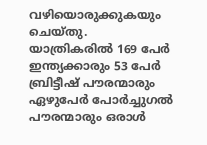വഴിയൊരുക്കുകയും ചെയ്തു.
യാത്രികരില്‍ 169 പേര്‍ ഇന്ത്യക്കാരും 53 പേര്‍ ബ്രിട്ടീഷ് പൗരന്മാരും ഏഴുപേര്‍ പോര്‍ച്ചുഗല്‍ പൗരന്മാരും ഒരാള്‍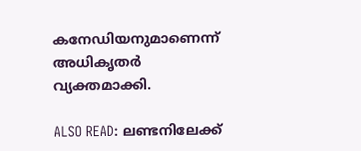കനേഡിയനുമാണെന്ന് അധികൃതര്‍ വ്യക്തമാക്കി.

ALSO READ: ലണ്ടനിലേക്ക്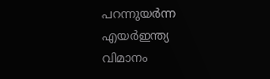പറന്നുയര്‍ന്ന എയര്‍ഇന്ത്യ വിമാനം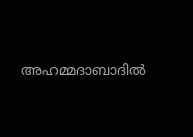അഹമ്മദാബാദില്‍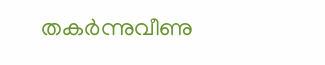തകര്‍ന്നുവീണു